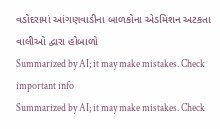વડોદરામાં આંગણવાડીના બાળકોના એડમિશન અટકતા વાલીઓ દ્વારા હોબાળો
Summarized by AI; it may make mistakes. Check important info
Summarized by AI; it may make mistakes. Check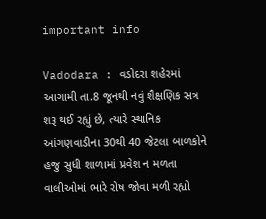important info

Vadodara : વડોદરા શહેરમાં આગામી તા.8 જૂનથી નવું શૈક્ષણિક સત્ર શરૂ થઈ રહ્યું છે, ત્યારે સ્થાનિક આંગણવાડીના 30થી 40 જેટલા બાળકોને હજુ સુધી શાળામાં પ્રવેશ ન મળતા વાલીઓમાં ભારે રોષ જોવા મળી રહ્યો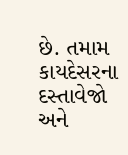છે. તમામ કાયદેસરના દસ્તાવેજો અને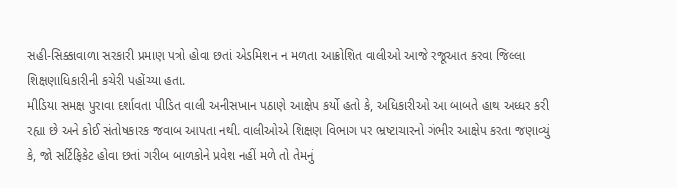સહી-સિક્કાવાળા સરકારી પ્રમાણ પત્રો હોવા છતાં એડમિશન ન મળતા આક્રોશિત વાલીઓ આજે રજૂઆત કરવા જિલ્લા શિક્ષણાધિકારીની કચેરી પહોંચ્યા હતા.
મીડિયા સમક્ષ પુરાવા દર્શાવતા પીડિત વાલી અનીસખાન પઠાણે આક્ષેપ કર્યો હતો કે, અધિકારીઓ આ બાબતે હાથ અધ્ધર કરી રહ્યા છે અને કોઈ સંતોષકારક જવાબ આપતા નથી. વાલીઓએ શિક્ષણ વિભાગ પર ભ્રષ્ટાચારનો ગંભીર આક્ષેપ કરતા જણાવ્યું કે, જો સર્ટિફિકેટ હોવા છતાં ગરીબ બાળકોને પ્રવેશ નહીં મળે તો તેમનું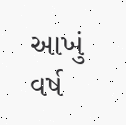આખું વર્ષ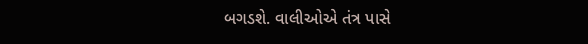બગડશે. વાલીઓએ તંત્ર પાસે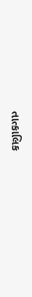તાત્કાલિક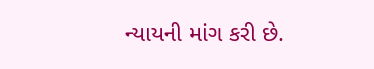ન્યાયની માંગ કરી છે.